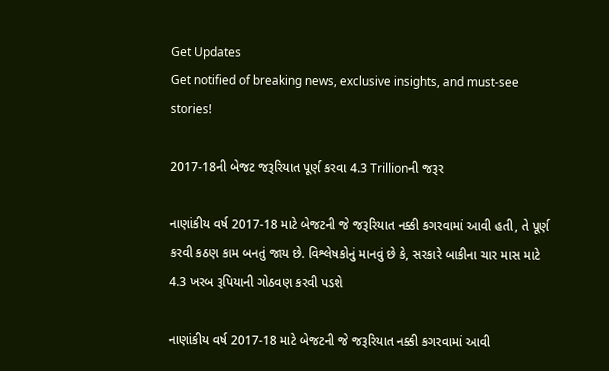Get Updates
Get notified of breaking news, exclusive insights, and must-see stories!

2017-18ની બેજટ જરૂરિયાત પૂર્ણ કરવા 4.3 Trillionની જરૂર

નાણાંકીય વર્ષ 2017-18 માટે બેજટની જે જરૂરિયાત નક્કી કગરવામાં આવી હતી, તે પૂર્ણ કરવી કઠણ કામ બનતું જાય છે. વિશ્લેષકોનું માનવું છે કે, સરકારે બાકીના ચાર માસ માટે 4.3 ખરબ રૂપિયાની ગોઠવણ કરવી પડશે

નાણાંકીય વર્ષ 2017-18 માટે બેજટની જે જરૂરિયાત નક્કી કગરવામાં આવી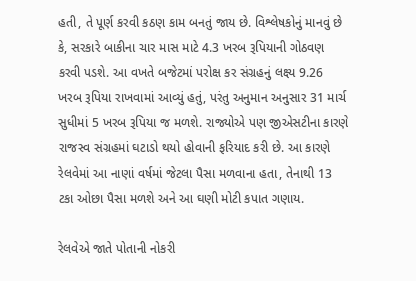હતી, તે પૂર્ણ કરવી કઠણ કામ બનતું જાય છે. વિશ્લેષકોનું માનવું છે કે, સરકારે બાકીના ચાર માસ માટે 4.3 ખરબ રૂપિયાની ગોઠવણ કરવી પડશે. આ વખતે બજેટમાં પરોક્ષ કર સંગ્રહનું લક્ષ્ય 9.26 ખરબ રૂપિયા રાખવામાં આવ્યું હતું, પરંતુ અનુમાન અનુસાર 31 માર્ચ સુધીમાં 5 ખરબ રૂપિયા જ મળશે. રાજ્યોએ પણ જીએસટીના કારણે રાજસ્વ સંગ્રહમાં ઘટાડો થયો હોવાની ફરિયાદ કરી છે. આ કારણે રેલવેમાં આ નાણાં વર્ષમાં જેટલા પૈસા મળવાના હતા, તેનાથી 13 ટકા ઓછા પૈસા મળશે અને આ ઘણી મોટી કપાત ગણાય.

રેલવેએ જાતે પોતાની નોકરી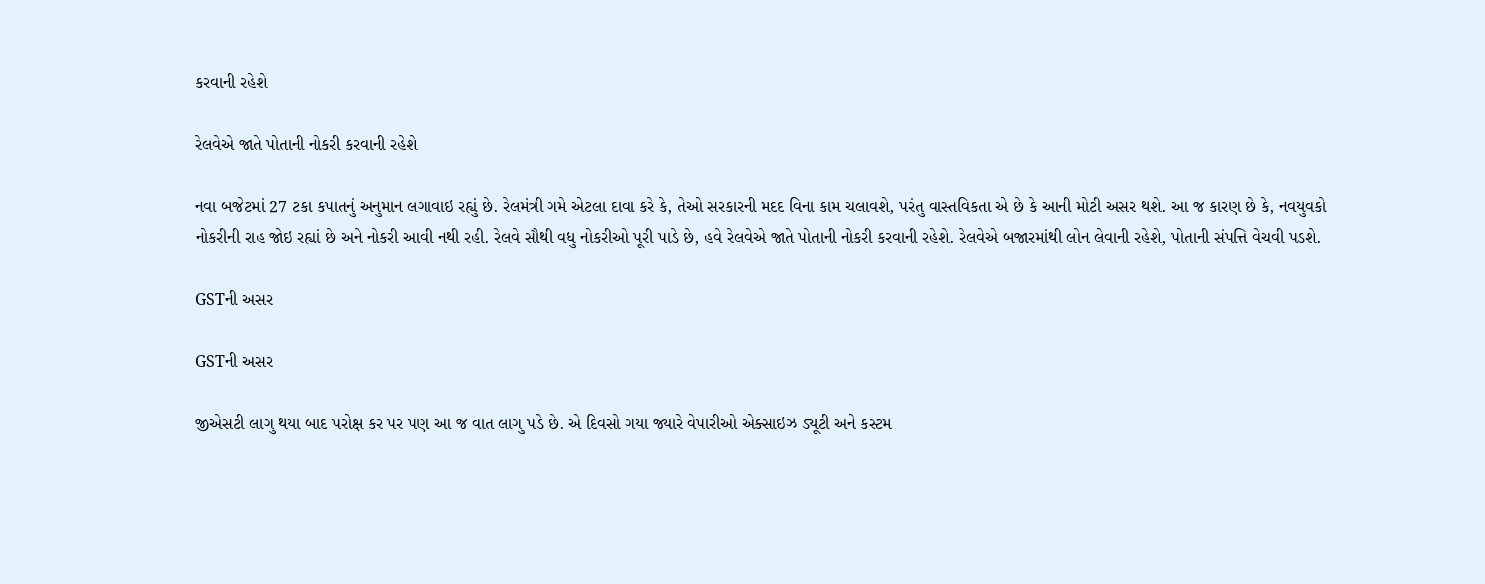કરવાની રહેશે

રેલવેએ જાતે પોતાની નોકરી કરવાની રહેશે

નવા બજેટમાં 27 ટકા કપાતનું અનુમાન લગાવાઇ રહ્યું છે. રેલમંત્રી ગમે એટલા દાવા કરે કે, તેઓ સરકારની મદદ વિના કામ ચલાવશે, પરંતુ વાસ્તવિકતા એ છે કે આની મોટી અસર થશે. આ જ કારણ છે કે, નવયુવકો નોકરીની રાહ જોઇ રહ્યાં છે અને નોકરી આવી નથી રહી. રેલવે સૌથી વધુ નોકરીઓ પૂરી પાડે છે, હવે રેલવેએ જાતે પોતાની નોકરી કરવાની રહેશે. રેલવેએ બજારમાંથી લોન લેવાની રહેશે, પોતાની સંપત્તિ વેચવી પડશે.

GSTની અસર

GSTની અસર

જીએસટી લાગુ થયા બાદ પરોક્ષ કર પર પણ આ જ વાત લાગુ પડે છે. એ દિવસો ગયા જ્યારે વેપારીઓ એક્સાઇઝ ડ્યૂટી અને કસ્ટમ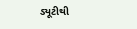ડ્યૂટીથી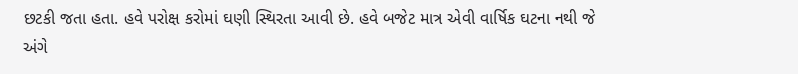છટકી જતા હતા. હવે પરોક્ષ કરોમાં ઘણી સ્થિરતા આવી છે. હવે બજેટ માત્ર એવી વાર્ષિક ઘટના નથી જે અંગે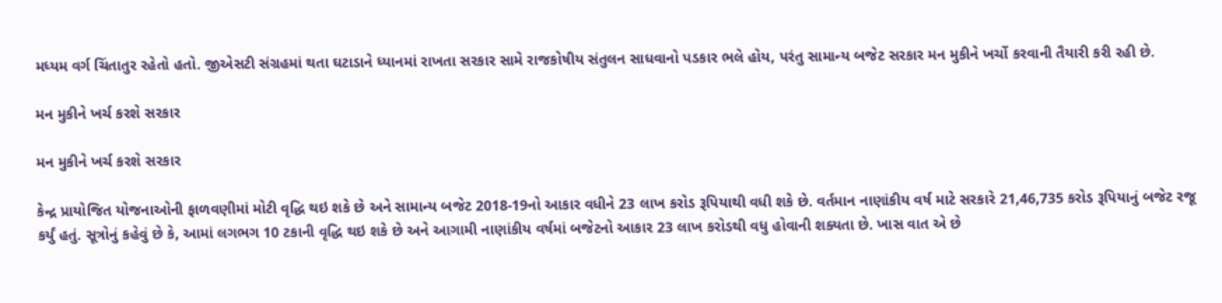મધ્યમ વર્ગ ચિંતાતુર રહેતો હતો. જીએસટી સંગ્રહમાં થતા ઘટાડાને ધ્યાનમાં રાખતા સરકાર સામે રાજકોષીય સંતુલન સાધવાનો પડકાર ભલે હોય, પરંતુ સામાન્ય બજેટ સરકાર મન મુકીને ખર્ચો કરવાની તૈયારી કરી રહી છે.

મન મુકીને ખર્ચ કરશે સરકાર

મન મુકીને ખર્ચ કરશે સરકાર

કેન્દ્ર પ્રાયોજિત યોજનાઓની ફાળવણીમાં મોટી વૃદ્ધિ થઇ શકે છે અને સામાન્ય બજેટ 2018-19નો આકાર વધીને 23 લાખ કરોડ રૂપિયાથી વધી શકે છે. વર્તમાન નાણાંકીય વર્ષ માટે સરકારે 21,46,735 કરોડ રૂપિયાનું બજેટ રજૂ કર્યું હતું. સૂત્રોનું કહેવું છે કે, આમાં લગભગ 10 ટકાની વૃદ્ધિ થઇ શકે છે અને આગામી નાણાંકીય વર્ષમાં બજેટનો આકાર 23 લાખ કરોડથી વધુ હોવાની શક્યતા છે. ખાસ વાત એ છે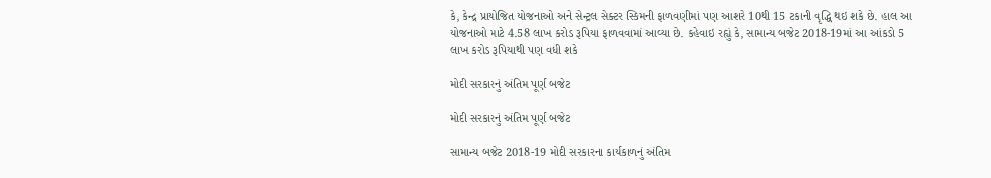કે, કેન્દ્ર પ્રાયોજિત યોજનાઓ અને સેન્ટ્રલ સેક્ટર સ્કિમની ફાળવણીમાં પણ આશરે 10થી 15 ટકાની વૃદ્ધિ થઇ શકે છે. હાલ આ યોજનાઓ માટે 4.58 લાખ કરોડ રૂપિયા ફાળવવામાં આવ્યા છે. કહેવાઇ રહ્યું કે, સામાન્ય બજેટ 2018-19માં આ આંકડો 5 લાખ કરોડ રૂપિયાથી પણ વધી શકે

મોદી સરકારનું અંતિમ પૂર્ણ બજેટ

મોદી સરકારનું અંતિમ પૂર્ણ બજેટ

સામાન્ય બજેટ 2018-19 મોદી સરકારના કાર્યકાળનું અંતિમ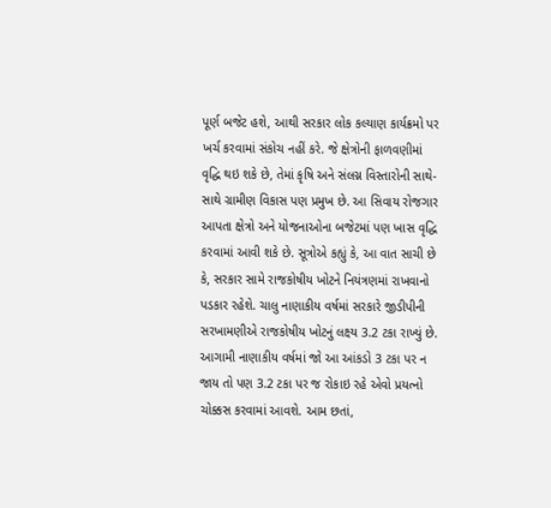પૂર્ણ બજેટ હશે, આથી સરકાર લોક કલ્યાણ કાર્યક્રમો પર ખર્ચ કરવામાં સંકોચ નહીં કરે. જે ક્ષેત્રોની ફાળવણીમાં વૃદ્ધિ થઇ શકે છે, તેમાં કૃષિ અને સંલગ્ન વિસ્તારોની સાથે-સાથે ગ્રામીણ વિકાસ પણ પ્રમુખ છે. આ સિવાય રોજગાર આપતા ક્ષેત્રો અને યોજનાઓના બજેટમાં પણ ખાસ વૃદ્ધિ કરવામાં આવી શકે છે. સૂત્રોએ કહ્યું કે, આ વાત સાચી છે કે, સરકાર સામે રાજકોષીય ખોટને નિયંત્રણમાં રાખવાનો પડકાર રહેશે. ચાલુ નાણાકીય વર્ષમાં સરકારે જીડીપીની સરખામણીએ રાજકોષીય ખોટનું લક્ષ્ય 3.2 ટકા રાખ્યું છે. આગામી નાણાકીય વર્ષમાં જો આ આંકડો 3 ટકા પર ન જાય તો પણ 3.2 ટકા પર જ રોકાઇ રહે એવો પ્રયત્નો ચોક્કસ કરવામાં આવશે. આમ છતાં,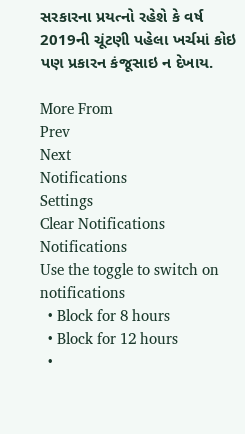સરકારના પ્રયત્નો રહેશે કે વર્ષ 2019ની ચૂંટણી પહેલા ખર્ચમાં કોઇ પણ પ્રકારન કંજૂસાઇ ન દેખાય.

More From
Prev
Next
Notifications
Settings
Clear Notifications
Notifications
Use the toggle to switch on notifications
  • Block for 8 hours
  • Block for 12 hours
  •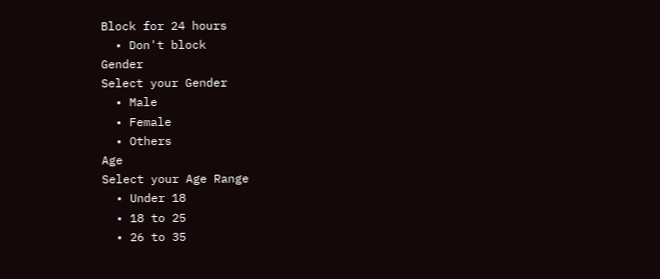Block for 24 hours
  • Don't block
Gender
Select your Gender
  • Male
  • Female
  • Others
Age
Select your Age Range
  • Under 18
  • 18 to 25
  • 26 to 35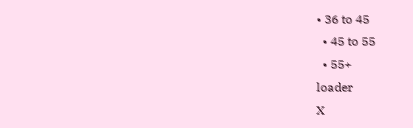• 36 to 45
  • 45 to 55
  • 55+
loader
X